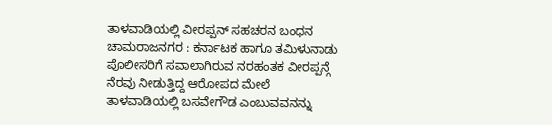ತಾಳವಾಡಿಯಲ್ಲಿ ವೀರಪ್ಪನ್ ಸಹಚರನ ಬಂಧನ
ಚಾಮರಾಜನಗರ : ಕರ್ನಾಟಕ ಹಾಗೂ ತಮಿಳುನಾಡು ಪೊಲೀಸರಿಗೆ ಸವಾಲಾಗಿರುವ ನರಹಂತಕ ವೀರಪ್ಪನ್ಗೆ ನೆರವು ನೀಡುತ್ತಿದ್ದ ಆರೋಪದ ಮೇಲೆ ತಾಳವಾಡಿಯಲ್ಲಿ ಬಸವೇಗೌಡ ಎಂಬುವವನನ್ನು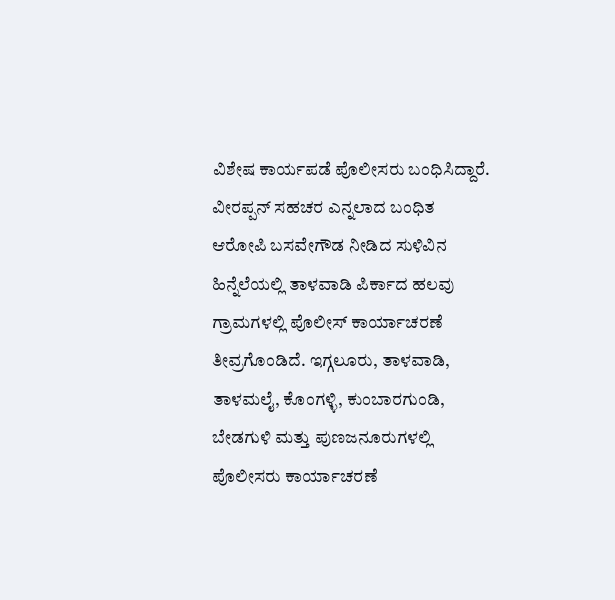ವಿಶೇಷ ಕಾರ್ಯಪಡೆ ಪೊಲೀಸರು ಬಂಧಿಸಿದ್ದಾರೆ.
ವೀರಪ್ಪನ್ ಸಹಚರ ಎನ್ನಲಾದ ಬಂಧಿತ ಆರೋಪಿ ಬಸವೇಗೌಡ ನೀಡಿದ ಸುಳಿವಿನ ಹಿನ್ನೆಲೆಯಲ್ಲಿ ತಾಳವಾಡಿ ಪಿರ್ಕಾದ ಹಲವು ಗ್ರಾಮಗಳಲ್ಲಿ ಪೊಲೀಸ್ ಕಾರ್ಯಾಚರಣೆ ತೀವ್ರಗೊಂಡಿದೆ. ಇಗ್ಗಲೂರು, ತಾಳವಾಡಿ, ತಾಳಮಲೈ, ಕೊಂಗಳ್ಳಿ, ಕುಂಬಾರಗುಂಡಿ, ಬೇಡಗುಳಿ ಮತ್ತು ಪುಣಜನೂರುಗಳಲ್ಲಿ ಪೊಲೀಸರು ಕಾರ್ಯಾಚರಣೆ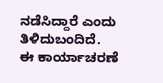ನಡೆಸಿದ್ದಾರೆ ಎಂದು ತಿಳಿದುಬಂದಿದೆ.
ಈ ಕಾರ್ಯಾಚರಣೆ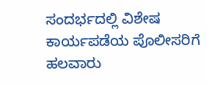ಸಂದರ್ಭದಲ್ಲಿ ವಿಶೇಷ ಕಾರ್ಯಪಡೆಯ ಪೊಲೀಸರಿಗೆ ಹಲವಾರು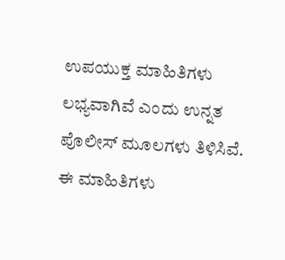ಉಪಯುಕ್ತ ಮಾಹಿತಿಗಳು ಲಭ್ಯವಾಗಿವೆ ಎಂದು ಉನ್ನತ ಪೊಲೀಸ್ ಮೂಲಗಳು ತಿಳಿಸಿವೆ. ಈ ಮಾಹಿತಿಗಳು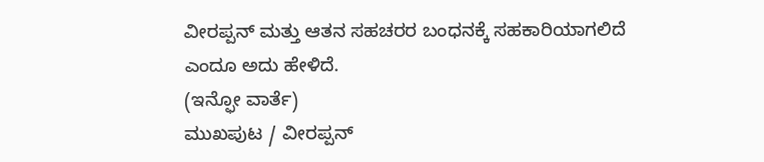ವೀರಪ್ಪನ್ ಮತ್ತು ಆತನ ಸಹಚರರ ಬಂಧನಕ್ಕೆ ಸಹಕಾರಿಯಾಗಲಿದೆ ಎಂದೂ ಅದು ಹೇಳಿದೆ.
(ಇನ್ಫೋ ವಾರ್ತೆ)
ಮುಖಪುಟ / ವೀರಪ್ಪನ್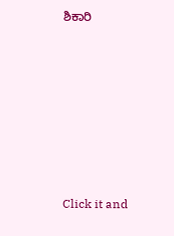ಶಿಕಾರಿ












Click it and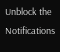Unblock the Notifications